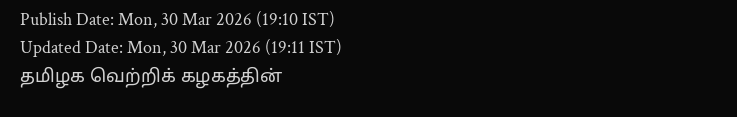Publish Date: Mon, 30 Mar 2026 (19:10 IST)
Updated Date: Mon, 30 Mar 2026 (19:11 IST)
தமிழக வெற்றிக் கழகத்தின்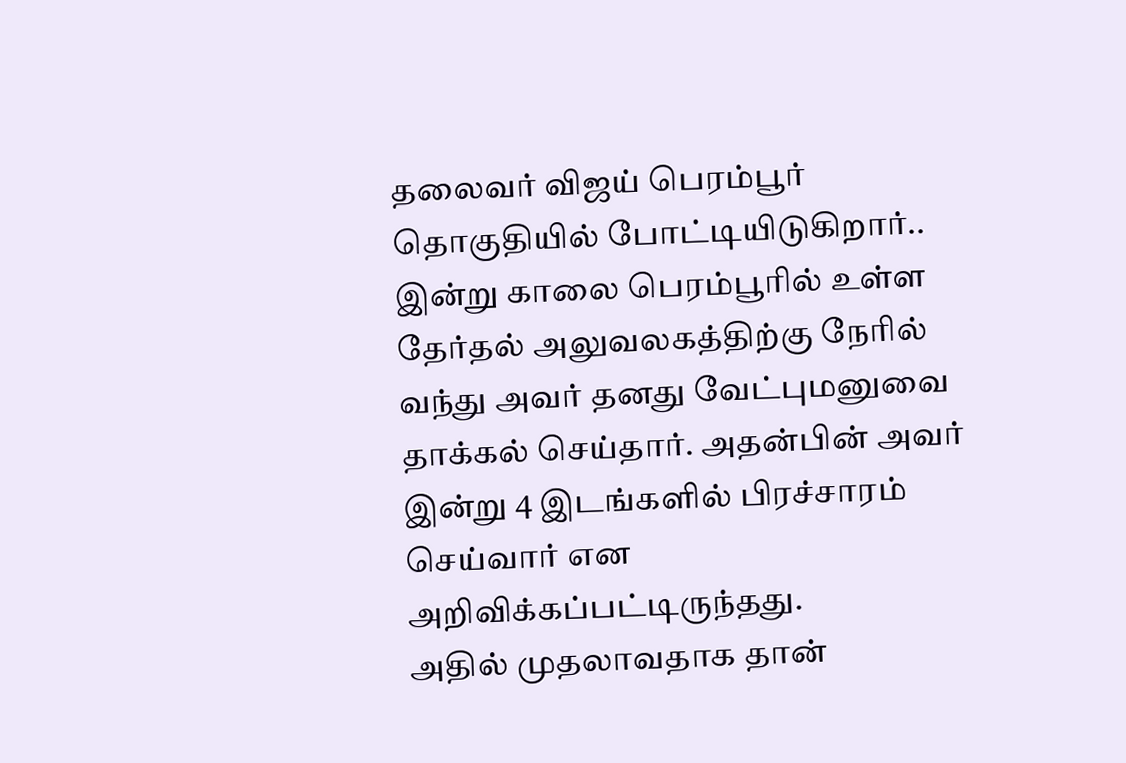தலைவர் விஜய் பெரம்பூர் தொகுதியில் போட்டியிடுகிறார்.. இன்று காலை பெரம்பூரில் உள்ள தேர்தல் அலுவலகத்திற்கு நேரில் வந்து அவர் தனது வேட்புமனுவை தாக்கல் செய்தார். அதன்பின் அவர் இன்று 4 இடங்களில் பிரச்சாரம் செய்வார் என அறிவிக்கப்பட்டிருந்தது.
அதில் முதலாவதாக தான்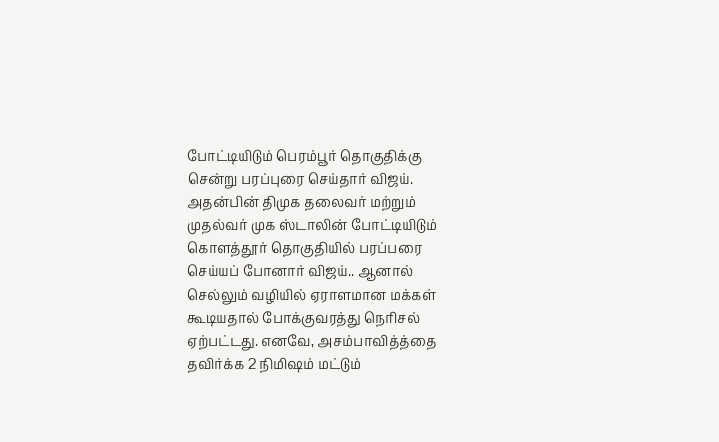போட்டியிடும் பெரம்பூர் தொகுதிக்கு சென்று பரப்புரை செய்தார் விஜய். அதன்பின் திமுக தலைவர் மற்றும் முதல்வர் முக ஸ்டாலின் போட்டியிடும் கொளத்தூர் தொகுதியில் பரப்பரை செய்யப் போனார் விஜய்.. ஆனால் செல்லும் வழியில் ஏராளமான மக்கள் கூடியதால் போக்குவரத்து நெரிசல் ஏற்பட்டது. எனவே, அசம்பாவித்த்தை தவிர்க்க 2 நிமிஷம் மட்டும்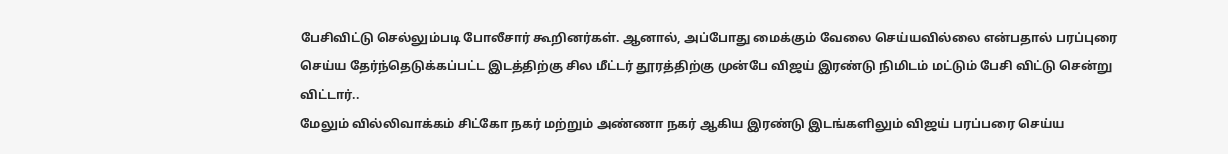பேசிவிட்டு செல்லும்படி போலீசார் கூறினர்கள். ஆனால், அப்போது மைக்கும் வேலை செய்யவில்லை என்பதால் பரப்புரை செய்ய தேர்ந்தெடுக்கப்பட்ட இடத்திற்கு சில மீட்டர் தூரத்திற்கு முன்பே விஜய் இரண்டு நிமிடம் மட்டும் பேசி விட்டு சென்று விட்டார்..
மேலும் வில்லிவாக்கம் சிட்கோ நகர் மற்றும் அண்ணா நகர் ஆகிய இரண்டு இடங்களிலும் விஜய் பரப்பரை செய்ய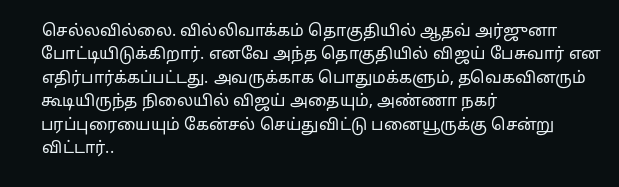செல்லவில்லை. வில்லிவாக்கம் தொகுதியில் ஆதவ் அர்ஜுனா போட்டியிடுக்கிறார். எனவே அந்த தொகுதியில் விஜய் பேசுவார் என எதிர்பார்க்கப்பட்டது. அவருக்காக பொதுமக்களும், தவெகவினரும் கூடியிருந்த நிலையில் விஜய் அதையும், அண்ணா நகர் பரப்புரையையும் கேன்சல் செய்துவிட்டு பனையூருக்கு சென்று விட்டார்..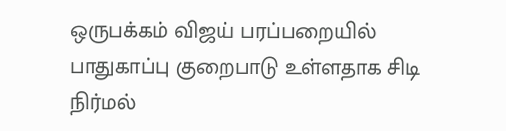ஒருபக்கம் விஜய் பரப்பறையில் பாதுகாப்பு குறைபாடு உள்ளதாக சிடி நிர்மல்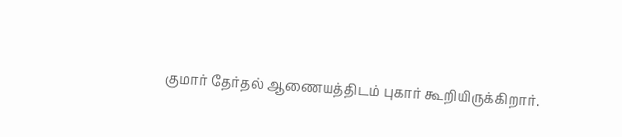குமார் தேர்தல் ஆணையத்திடம் புகார் கூறியிருக்கிறார்.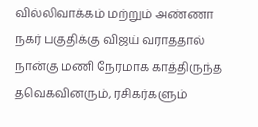வில்லிவாக்கம் மற்றும் அண்ணா நகர் பகுதிக்கு விஜய் வராததால் நான்கு மணி நேரமாக காத்திருந்த தவெகவினரும், ரசிகர்களும்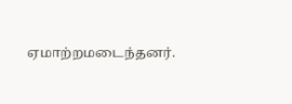ஏமாற்றமடைந்தனர்.